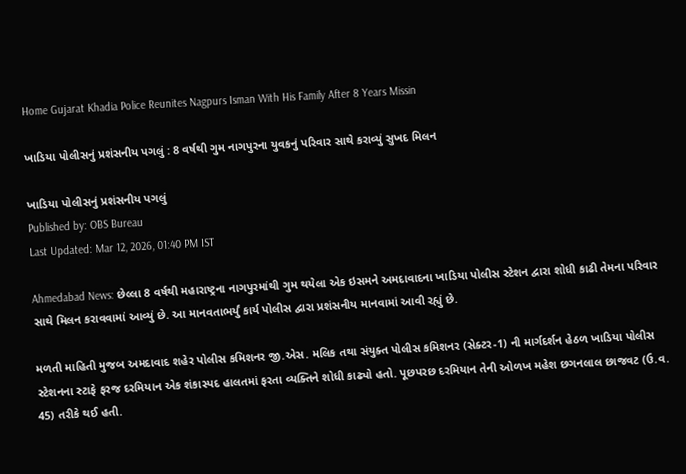Home Gujarat Khadia Police Reunites Nagpurs Isman With His Family After 8 Years Missin

ખાડિયા પોલીસનું પ્રશંસનીય પગલું : 8 વર્ષથી ગુમ નાગપુરના યુવકનું પરિવાર સાથે કરાવ્યું સુખદ મિલન

ખાડિયા પોલીસનું પ્રશંસનીય પગલું
Published by: OBS Bureau
Last Updated: Mar 12, 2026, 01:40 PM IST

Ahmedabad News: છેલ્લા 8 વર્ષથી મહારાષ્ટ્રના નાગપુરમાંથી ગુમ થયેલા એક ઇસમને અમદાવાદના ખાડિયા પોલીસ સ્ટેશન દ્વારા શોધી કાઢી તેમના પરિવાર સાથે મિલન કરાવવામાં આવ્યું છે. આ માનવતાભર્યું કાર્ય પોલીસ દ્વારા પ્રશંસનીય માનવામાં આવી રહ્યું છે.

મળતી માહિતી મુજબ અમદાવાદ શહેર પોલીસ કમિશનર જી.એસ. મલિક તથા સંયુક્ત પોલીસ કમિશનર (સેક્ટર-1) ની માર્ગદર્શન હેઠળ ખાડિયા પોલીસ સ્ટેશનના સ્ટાફે ફરજ દરમિયાન એક શંકાસ્પદ હાલતમાં ફરતા વ્યક્તિને શોધી કાઢ્યો હતો. પૂછપરછ દરમિયાન તેની ઓળખ મહેશ છગનલાલ છાજવટ (ઉ.વ. 45) તરીકે થઈ હતી.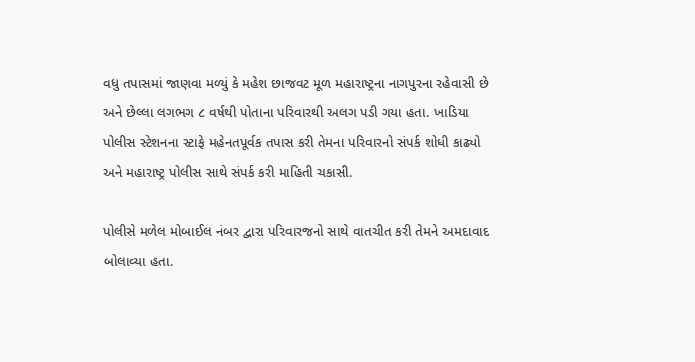વધુ તપાસમાં જાણવા મળ્યું કે મહેશ છાજવટ મૂળ મહારાષ્ટ્રના નાગપુરના રહેવાસી છે અને છેલ્લા લગભગ ૮ વર્ષથી પોતાના પરિવારથી અલગ પડી ગયા હતા. ખાડિયા પોલીસ સ્ટેશનના સ્ટાફે મહેનતપૂર્વક તપાસ કરી તેમના પરિવારનો સંપર્ક શોધી કાઢ્યો અને મહારાષ્ટ્ર પોલીસ સાથે સંપર્ક કરી માહિતી ચકાસી.

પોલીસે મળેલ મોબાઈલ નંબર દ્વારા પરિવારજનો સાથે વાતચીત કરી તેમને અમદાવાદ બોલાવ્યા હતા.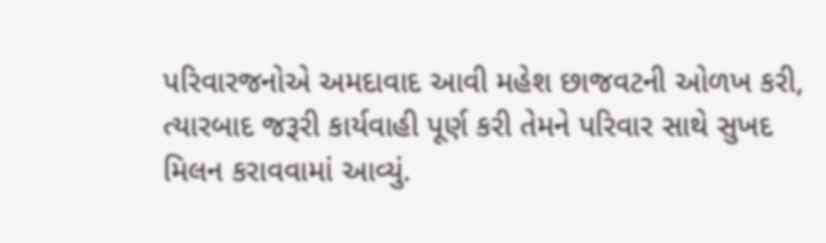પરિવારજનોએ અમદાવાદ આવી મહેશ છાજવટની ઓળખ કરી, ત્યારબાદ જરૂરી કાર્યવાહી પૂર્ણ કરી તેમને પરિવાર સાથે સુખદ મિલન કરાવવામાં આવ્યું.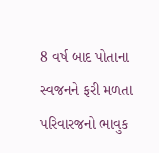8 વર્ષ બાદ પોતાના સ્વજનને ફરી મળતા પરિવારજનો ભાવુક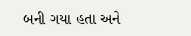બની ગયા હતા અને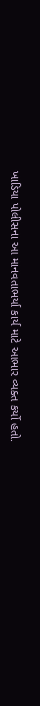ખાડિયા પોલીસના આ માનવતાભર્યા કાર્ય માટે આભાર વ્યક્ત કર્યો હતો.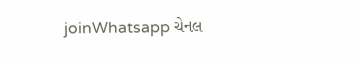joinWhatsapp ચેનલ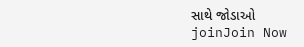સાથે જોડાઓ
joinJoin Now